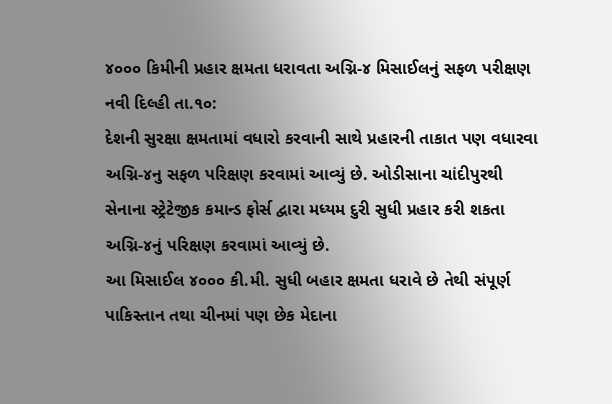૪૦૦૦ કિમીની પ્રહાર ક્ષમતા ધરાવતા અગ્નિ-૪ મિસાઈલનું સફળ પરીક્ષણ
નવી દિલ્હી તા.૧૦:
દેશની સુરક્ષા ક્ષમતામાં વધારો કરવાની સાથે પ્રહારની તાકાત પણ વધારવા અગ્નિ-૪નુ સફળ પરિક્ષણ કરવામાં આવ્યું છે. ઓડીસાના ચાંદીપુરથી સેનાના સ્ટ્રેટેજીક કમાન્ડ ફોર્સ દ્વારા મધ્યમ દુરી સુધી પ્રહાર કરી શકતા અગ્નિ-૪નું પરિક્ષણ કરવામાં આવ્યું છે.
આ મિસાઈલ ૪૦૦૦ કી.મી. સુધી બહાર ક્ષમતા ધરાવે છે તેથી સંપૂર્ણ પાકિસ્તાન તથા ચીનમાં પણ છેક મેદાના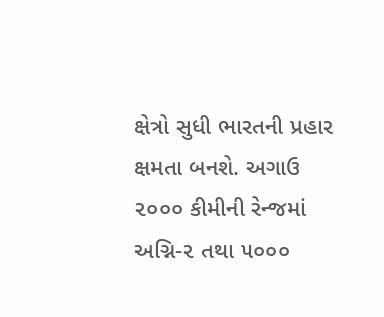ક્ષેત્રો સુધી ભારતની પ્રહાર ક્ષમતા બનશે. અગાઉ ૨૦૦૦ કીમીની રેન્જમાં અગ્નિ-૨ તથા ૫૦૦૦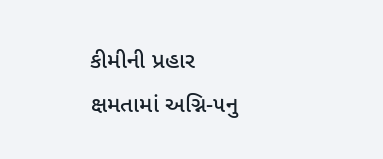કીમીની પ્રહાર ક્ષમતામાં અગ્નિ-૫નુ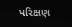પરિક્ષણ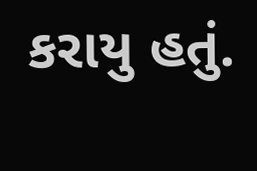કરાયુ હતું.